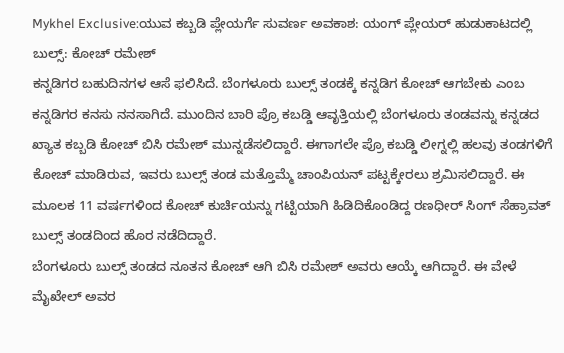Mykhel Exclusive:ಯುವ ಕಬ್ಬಡಿ ಪ್ಲೇಯರ್ಗೆ ಸುವರ್ಣ ಅವಕಾಶ: ಯಂಗ್ ಪ್ಲೇಯರ್ ಹುಡುಕಾಟದಲ್ಲಿ ಬುಲ್ಸ್: ಕೋಚ್ ರಮೇಶ್
ಕನ್ನಡಿಗರ ಬಹುದಿನಗಳ ಆಸೆ ಫಲಿಸಿದೆ. ಬೆಂಗಳೂರು ಬುಲ್ಸ್ ತಂಡಕ್ಕೆ ಕನ್ನಡಿಗ ಕೋಚ್ ಆಗಬೇಕು ಎಂಬ ಕನ್ನಡಿಗರ ಕನಸು ನನಸಾಗಿದೆ. ಮುಂದಿನ ಬಾರಿ ಪ್ರೊ ಕಬಡ್ಡಿ ಆವೃತ್ತಿಯಲ್ಲಿ ಬೆಂಗಳೂರು ತಂಡವನ್ನು ಕನ್ನಡದ ಖ್ಯಾತ ಕಬ್ಬಡಿ ಕೋಚ್ ಬಿಸಿ ರಮೇಶ್ ಮುನ್ನಡೆಸಲಿದ್ದಾರೆ. ಈಗಾಗಲೇ ಪ್ರೊ ಕಬಡ್ಡಿ ಲೀಗ್ನಲ್ಲಿ ಹಲವು ತಂಡಗಳಿಗೆ ಕೋಚ್ ಮಾಡಿರುವ, ಇವರು ಬುಲ್ಸ್ ತಂಡ ಮತ್ತೊಮ್ಮೆ ಚಾಂಪಿಯನ್ ಪಟ್ಟಕ್ಕೇರಲು ಶ್ರಮಿಸಲಿದ್ದಾರೆ. ಈ ಮೂಲಕ 11 ವರ್ಷಗಳಿಂದ ಕೋಚ್ ಕುರ್ಚಿಯನ್ನು ಗಟ್ಟಿಯಾಗಿ ಹಿಡಿದಿಕೊಂಡಿದ್ದ ರಣಧೀರ್ ಸಿಂಗ್ ಸೆಹ್ರಾವತ್ ಬುಲ್ಸ್ ತಂಡದಿಂದ ಹೊರ ನಡೆದಿದ್ದಾರೆ.
ಬೆಂಗಳೂರು ಬುಲ್ಸ್ ತಂಡದ ನೂತನ ಕೋಚ್ ಆಗಿ ಬಿಸಿ ರಮೇಶ್ ಅವರು ಆಯ್ಕೆ ಆಗಿದ್ದಾರೆ. ಈ ವೇಳೆ ಮೈಖೇಲ್ ಅವರ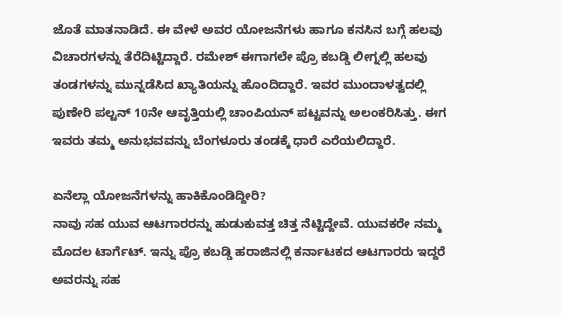ಜೊತೆ ಮಾತನಾಡಿದೆ. ಈ ವೇಳೆ ಅವರ ಯೋಜನೆಗಳು ಹಾಗೂ ಕನಸಿನ ಬಗ್ಗೆ ಹಲವು ವಿಚಾರಗಳನ್ನು ತೆರೆದಿಟ್ಟಿದ್ದಾರೆ. ರಮೇಶ್ ಈಗಾಗಲೇ ಪ್ರೊ ಕಬಡ್ಡಿ ಲೀಗ್ನಲ್ಲಿ ಹಲವು ತಂಡಗಳನ್ನು ಮುನ್ನಡೆಸಿದ ಖ್ಯಾತಿಯನ್ನು ಹೊಂದಿದ್ದಾರೆ. ಇವರ ಮುಂದಾಳತ್ವದಲ್ಲಿ ಪುಣೇರಿ ಪಲ್ಟನ್ 10ನೇ ಆವೃತ್ತಿಯಲ್ಲಿ ಚಾಂಪಿಯನ್ ಪಟ್ಟವನ್ನು ಅಲಂಕರಿಸಿತ್ತು. ಈಗ ಇವರು ತಮ್ಮ ಅನುಭವವನ್ನು ಬೆಂಗಳೂರು ತಂಡಕ್ಕೆ ಧಾರೆ ಎರೆಯಲಿದ್ದಾರೆ.

ಏನೆಲ್ಲಾ ಯೋಜನೆಗಳನ್ನು ಹಾಕಿಕೊಂಡಿದ್ದೀರಿ?
ನಾವು ಸಹ ಯುವ ಆಟಗಾರರನ್ನು ಹುಡುಕುವತ್ತ ಚಿತ್ತ ನೆಟ್ಟಿದ್ದೇವೆ. ಯುವಕರೇ ನಮ್ಮ ಮೊದಲ ಟಾರ್ಗೆಟ್. ಇನ್ನು ಪ್ರೊ ಕಬಡ್ಡಿ ಹರಾಜಿನಲ್ಲಿ ಕರ್ನಾಟಕದ ಆಟಗಾರರು ಇದ್ದರೆ ಅವರನ್ನು ಸಹ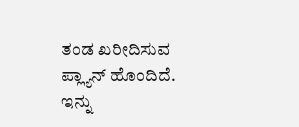ತಂಡ ಖರೀದಿಸುವ ಪ್ಲ್ಯಾನ್ ಹೊಂದಿದೆ.
ಇನ್ನು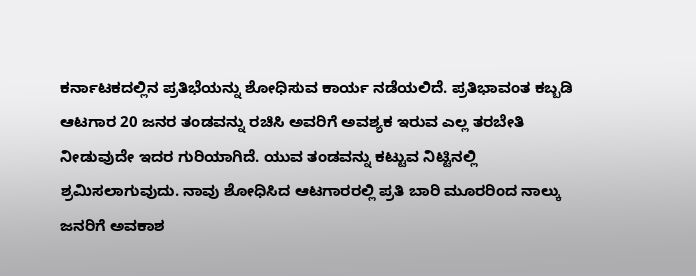ಕರ್ನಾಟಕದಲ್ಲಿನ ಪ್ರತಿಭೆಯನ್ನು ಶೋಧಿಸುವ ಕಾರ್ಯ ನಡೆಯಲಿದೆ. ಪ್ರತಿಭಾವಂತ ಕಬ್ಬಡಿ ಆಟಗಾರ 20 ಜನರ ತಂಡವನ್ನು ರಚಿಸಿ ಅವರಿಗೆ ಅವಶ್ಯಕ ಇರುವ ಎಲ್ಲ ತರಬೇತಿ ನೀಡುವುದೇ ಇದರ ಗುರಿಯಾಗಿದೆ. ಯುವ ತಂಡವನ್ನು ಕಟ್ಟುವ ನಿಟ್ಟಿನಲ್ಲಿ ಶ್ರಮಿಸಲಾಗುವುದು. ನಾವು ಶೋಧಿಸಿದ ಆಟಗಾರರಲ್ಲಿ ಪ್ರತಿ ಬಾರಿ ಮೂರರಿಂದ ನಾಲ್ಕು ಜನರಿಗೆ ಅವಕಾಶ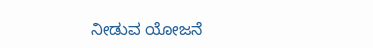ನೀಡುವ ಯೋಜನೆ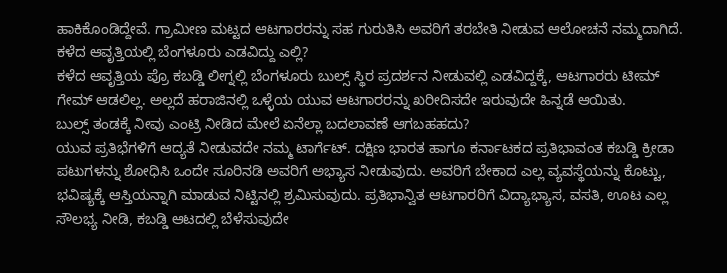ಹಾಕಿಕೊಂಡಿದ್ದೇವೆ. ಗ್ರಾಮೀಣ ಮಟ್ಟದ ಆಟಗಾರರನ್ನು ಸಹ ಗುರುತಿಸಿ ಅವರಿಗೆ ತರಬೇತಿ ನೀಡುವ ಆಲೋಚನೆ ನಮ್ಮದಾಗಿದೆ.
ಕಳೆದ ಆವೃತ್ತಿಯಲ್ಲಿ ಬೆಂಗಳೂರು ಎಡವಿದ್ದು ಎಲ್ಲಿ?
ಕಳೆದ ಆವೃತ್ತಿಯ ಪ್ರೊ ಕಬಡ್ಡಿ ಲೀಗ್ನಲ್ಲಿ ಬೆಂಗಳೂರು ಬುಲ್ಸ್ ಸ್ಥಿರ ಪ್ರದರ್ಶನ ನೀಡುವಲ್ಲಿ ಎಡವಿದ್ದಕ್ಕೆ, ಆಟಗಾರರು ಟೀಮ್ ಗೇಮ್ ಆಡಲಿಲ್ಲ. ಅಲ್ಲದೆ ಹರಾಜಿನಲ್ಲಿ ಒಳ್ಳೆಯ ಯುವ ಆಟಗಾರರನ್ನು ಖರೀದಿಸದೇ ಇರುವುದೇ ಹಿನ್ನಡೆ ಆಯಿತು.
ಬುಲ್ಸ್ ತಂಡಕ್ಕೆ ನೀವು ಎಂಟ್ರಿ ನೀಡಿದ ಮೇಲೆ ಏನೆಲ್ಲಾ ಬದಲಾವಣೆ ಆಗಬಹಹದು?
ಯುವ ಪ್ರತಿಭೆಗಳಿಗೆ ಆದ್ಯತೆ ನೀಡುವದೇ ನಮ್ಮ ಟಾರ್ಗೆಟ್. ದಕ್ಷಿಣ ಭಾರತ ಹಾಗೂ ಕರ್ನಾಟಕದ ಪ್ರತಿಭಾವಂತ ಕಬಡ್ಡಿ ಕ್ರೀಡಾ ಪಟುಗಳನ್ನು ಶೋಧಿಸಿ ಒಂದೇ ಸೂರಿನಡಿ ಅವರಿಗೆ ಅಭ್ಯಾಸ ನೀಡುವುದು. ಅವರಿಗೆ ಬೇಕಾದ ಎಲ್ಲ ವ್ಯವಸ್ಥೆಯನ್ನು ಕೊಟ್ಟು, ಭವಿಷ್ಯಕ್ಕೆ ಆಸ್ತಿಯನ್ನಾಗಿ ಮಾಡುವ ನಿಟ್ಟಿನಲ್ಲಿ ಶ್ರಮಿಸುವುದು. ಪ್ರತಿಭಾನ್ವಿತ ಆಟಗಾರರಿಗೆ ವಿದ್ಯಾಭ್ಯಾಸ, ವಸತಿ, ಊಟ ಎಲ್ಲ ಸೌಲಭ್ಯ ನೀಡಿ, ಕಬಡ್ಡಿ ಆಟದಲ್ಲಿ ಬೆಳೆಸುವುದೇ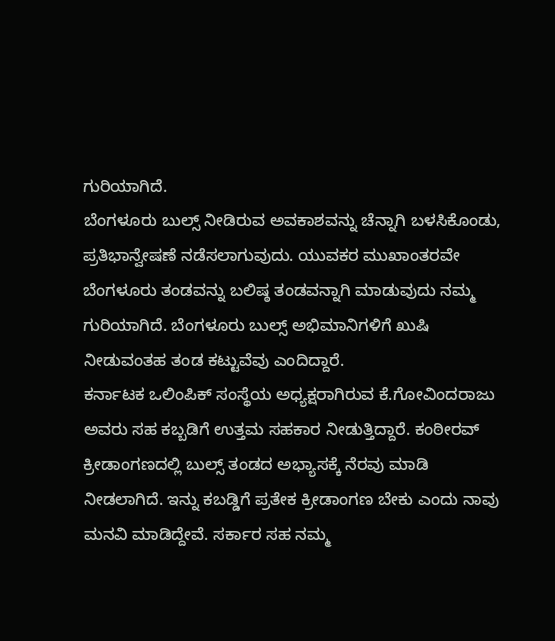ಗುರಿಯಾಗಿದೆ.
ಬೆಂಗಳೂರು ಬುಲ್ಸ್ ನೀಡಿರುವ ಅವಕಾಶವನ್ನು ಚೆನ್ನಾಗಿ ಬಳಸಿಕೊಂಡು, ಪ್ರತಿಭಾನ್ವೇಷಣೆ ನಡೆಸಲಾಗುವುದು. ಯುವಕರ ಮುಖಾಂತರವೇ ಬೆಂಗಳೂರು ತಂಡವನ್ನು ಬಲಿಷ್ಠ ತಂಡವನ್ನಾಗಿ ಮಾಡುವುದು ನಮ್ಮ ಗುರಿಯಾಗಿದೆ. ಬೆಂಗಳೂರು ಬುಲ್ಸ್ ಅಭಿಮಾನಿಗಳಿಗೆ ಖುಷಿ ನೀಡುವಂತಹ ತಂಡ ಕಟ್ಟುವೆವು ಎಂದಿದ್ದಾರೆ.
ಕರ್ನಾಟಕ ಒಲಿಂಪಿಕ್ ಸಂಸ್ಥೆಯ ಅಧ್ಯಕ್ಷರಾಗಿರುವ ಕೆ.ಗೋವಿಂದರಾಜು ಅವರು ಸಹ ಕಬ್ಬಡಿಗೆ ಉತ್ತಮ ಸಹಕಾರ ನೀಡುತ್ತಿದ್ದಾರೆ. ಕಂಠೀರವ್ ಕ್ರೀಡಾಂಗಣದಲ್ಲಿ ಬುಲ್ಸ್ ತಂಡದ ಅಭ್ಯಾಸಕ್ಕೆ ನೆರವು ಮಾಡಿ ನೀಡಲಾಗಿದೆ. ಇನ್ನು ಕಬಡ್ಡಿಗೆ ಪ್ರತೇಕ ಕ್ರೀಡಾಂಗಣ ಬೇಕು ಎಂದು ನಾವು ಮನವಿ ಮಾಡಿದ್ದೇವೆ. ಸರ್ಕಾರ ಸಹ ನಮ್ಮ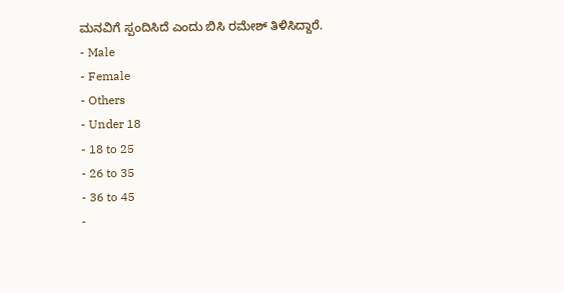ಮನವಿಗೆ ಸ್ಪಂದಿಸಿದೆ ಎಂದು ಬಿಸಿ ರಮೇಶ್ ತಿಳಿಸಿದ್ದಾರೆ.
- Male
- Female
- Others
- Under 18
- 18 to 25
- 26 to 35
- 36 to 45
-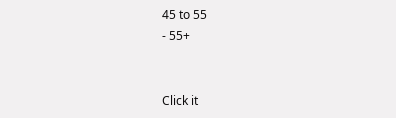45 to 55
- 55+


Click it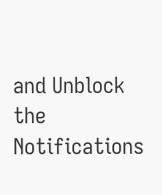and Unblock the Notifications